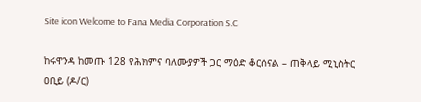Site icon Welcome to Fana Media Corporation S.C

ከሩዋንዳ ከመጡ 128 የሕክምና ባለሙያዎች ጋር ማዕድ ቆርሰናል – ጠቅላይ ሚኒስትር ዐቢይ (ዶ/ር)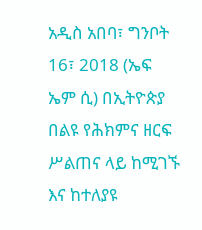አዲስ አበባ፣ ግንቦት 16፣ 2018 (ኤፍ ኤም ሲ) በኢትዮጵያ በልዩ የሕክምና ዘርፍ ሥልጠና ላይ ከሚገኙ እና ከተለያዩ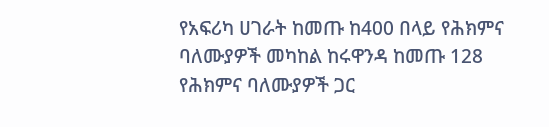የአፍሪካ ሀገራት ከመጡ ከ400 በላይ የሕክምና ባለሙያዎች መካከል ከሩዋንዳ ከመጡ 128 የሕክምና ባለሙያዎች ጋር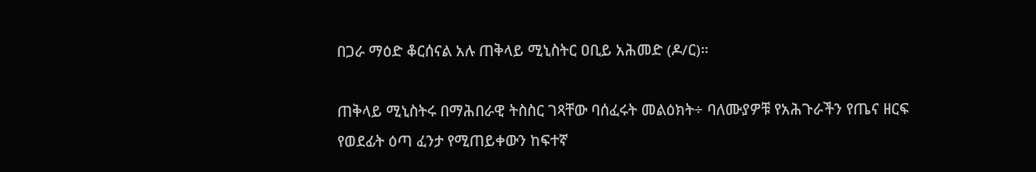በጋራ ማዕድ ቆርሰናል አሉ ጠቅላይ ሚኒስትር ዐቢይ አሕመድ (ዶ/ር)።

ጠቅላይ ሚኒስትሩ በማሕበራዊ ትስስር ገጻቸው ባሰፈሩት መልዕክት÷ ባለሙያዎቹ የአሕጉራችን የጤና ዘርፍ የወደፊት ዕጣ ፈንታ የሚጠይቀውን ከፍተኛ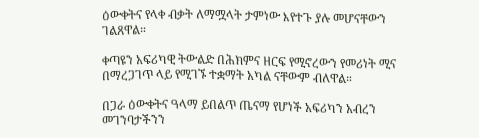ዕውቀትና የላቀ ብቃት ለማሟላት ታምነው እየተጉ ያሉ መሆናቸውን ገልጸዋል።

ቀጣዩን አፍሪካዊ ትውልድ በሕክምና ዘርፍ የሚኖረውን የመሪነት ሚና በማረጋገጥ ላይ የሚገኙ ተቋማት አካል ናቸውም ብለዋል።

በጋራ ዕውቀትና ዓላማ ይበልጥ ጤናማ የሆነች አፍሪካን አብረን መገንባታችንን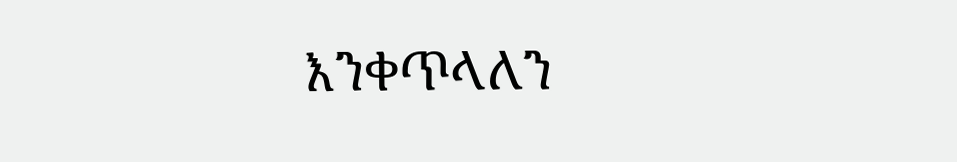እንቀጥላለን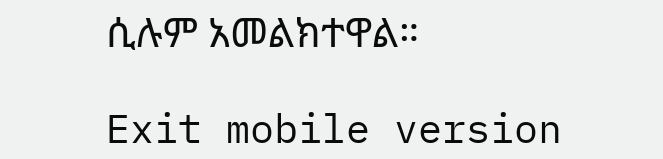ሲሉም አመልክተዋል።

Exit mobile version